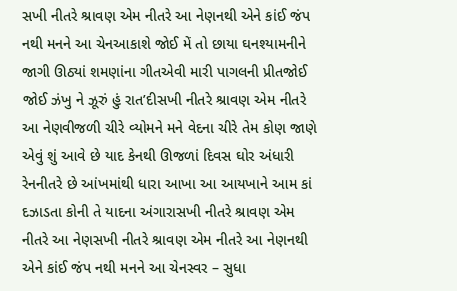સખી નીતરે શ્રાવણ એમ નીતરે આ નેણનથી એને કાંઈ જંપ નથી મનને આ ચેનઆકાશે જોઈ મેં તો છાયા ઘનશ્યામનીને જાગી ઊઠ્યાં શમણાંના ગીતએવી મારી પાગલની પ્રીતજોઈ જોઈ ઝંખુ ને ઝૂરું હું રાત’દીસખી નીતરે શ્રાવણ એમ નીતરે આ નેણવીજળી ચીરે વ્યોમને મને વેદના ચીરે તેમ કોણ જાણે એવું શું આવે છે યાદ કેનથી ઊજળાં દિવસ ઘોર અંધારી રેનનીતરે છે આંખમાંથી ધારા આખા આ આયખાને આમ કાં દઝાડતા કોની તે યાદના અંગારાસખી નીતરે શ્રાવણ એમ નીતરે આ નેણસખી નીતરે શ્રાવણ એમ નીતરે આ નેણનથી એને કાંઈ જંપ નથી મનને આ ચેનસ્વર – સુધા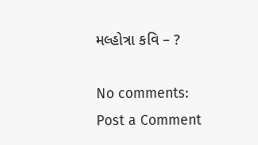મલ્હોત્રા કવિ – ?

No comments:
Post a Comment